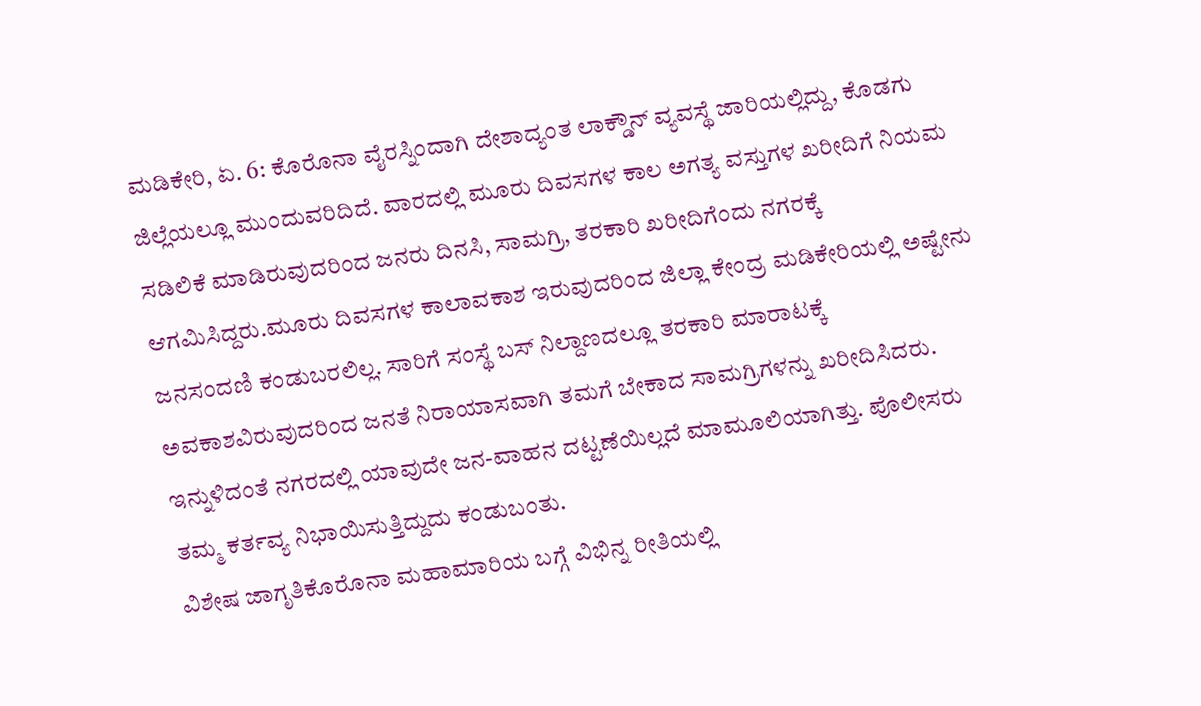ಮಡಿಕೇರಿ, ಏ. 6: ಕೊರೊನಾ ವೈರಸ್ನಿಂದಾಗಿ ದೇಶಾದ್ಯಂತ ಲಾಕ್ಡೌನ್ ವ್ಯವಸ್ಥೆ ಜಾರಿಯಲ್ಲಿದ್ದು, ಕೊಡಗು ಜಿಲ್ಲೆಯಲ್ಲೂ ಮುಂದುವರಿದಿದೆ. ವಾರದಲ್ಲಿ ಮೂರು ದಿವಸಗಳ ಕಾಲ ಅಗತ್ಯ ವಸ್ತುಗಳ ಖರೀದಿಗೆ ನಿಯಮ ಸಡಿಲಿಕೆ ಮಾಡಿರುವುದರಿಂದ ಜನರು ದಿನಸಿ, ಸಾಮಗ್ರಿ, ತರಕಾರಿ ಖರೀದಿಗೆಂದು ನಗರಕ್ಕೆ ಆಗಮಿಸಿದ್ದರು.ಮೂರು ದಿವಸಗಳ ಕಾಲಾವಕಾಶ ಇರುವುದರಿಂದ ಜಿಲ್ಲಾ ಕೇಂದ್ರ ಮಡಿಕೇರಿಯಲ್ಲಿ ಅಷ್ಟೇನು ಜನಸಂದಣಿ ಕಂಡುಬರಲಿಲ್ಲ. ಸಾರಿಗೆ ಸಂಸ್ಥೆ ಬಸ್ ನಿಲ್ದಾಣದಲ್ಲೂ ತರಕಾರಿ ಮಾರಾಟಕ್ಕೆ ಅವಕಾಶವಿರುವುದರಿಂದ ಜನತೆ ನಿರಾಯಾಸವಾಗಿ ತಮಗೆ ಬೇಕಾದ ಸಾಮಗ್ರಿಗಳನ್ನು ಖರೀದಿಸಿದರು. ಇನ್ನುಳಿದಂತೆ ನಗರದಲ್ಲಿ ಯಾವುದೇ ಜನ-ವಾಹನ ದಟ್ಟಣೆಯಿಲ್ಲದೆ ಮಾಮೂಲಿಯಾಗಿತ್ತು. ಪೊಲೀಸರು ತಮ್ಮ ಕರ್ತವ್ಯ ನಿಭಾಯಿಸುತ್ತಿದ್ದುದು ಕಂಡುಬಂತು.
ವಿಶೇಷ ಜಾಗೃತಿಕೊರೊನಾ ಮಹಾಮಾರಿಯ ಬಗ್ಗೆ ವಿಭಿನ್ನ ರೀತಿಯಲ್ಲಿ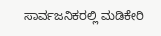ಸಾರ್ವಜನಿಕರಲ್ಲಿ ಮಡಿಕೇರಿ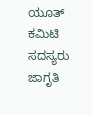ಯೂತ್ ಕಮಿಟಿ ಸದಸ್ಯರು ಜಾಗೃತಿ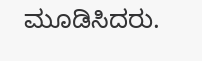ಮೂಡಿಸಿದರು.